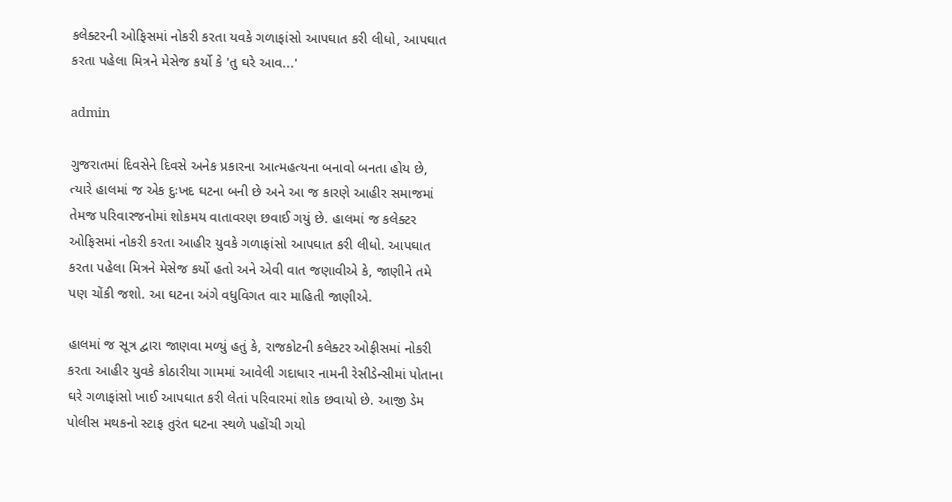કલેક્ટરની ઓફિસમાં નોકરી કરતા યવકે ગળાફાંસો આપઘાત કરી લીધો, આપઘાત કરતા પહેલા મિત્રને મેસેજ કર્યો કે 'તુ ઘરે આવ...'

admin

ગુજરાતમાં દિવસેને દિવસે અનેક પ્રકારના આત્મહત્યના બનાવો બનતા હોય છે, ત્યારે હાલમાં જ એક દુઃખદ ઘટના બની છે અને આ જ કારણે આહીર સમાજમાં તેમજ પરિવારજનોમાં શોકમય વાતાવરણ છવાઈ ગયું છે. હાલમાં જ કલેક્ટર ઓફિસમાં નોકરી કરતા આહીર યુવકે ગળાફાંસો આપઘાત કરી લીધો. આપઘાત કરતા પહેલા મિત્રને મેસેજ કર્યો હતો અને એવી વાત જણાવીએ કે, જાણીને તમે પણ ચોંકી જશો. આ ઘટના અંગે વધુવિગત વાર માહિતી જાણીએ.

હાલમાં જ સૂત્ર દ્વારા જાણવા મળ્યું હતું કે, રાજકોટની કલેક્ટર ઓફીસમાં નોકરી કરતા આહીર યુવકે કોઠારીયા ગામમાં આવેલી ગદાધાર નામની રેસીડેન્સીમાં પોતાના ઘરે ગળાફાંસો ખાઈ આપઘાત કરી લેતાં પરિવારમાં શોક છવાયો છે. આજી ડેમ પોલીસ મથકનો સ્ટાફ તુરંત ઘટના સ્થળે પહોંચી ગયો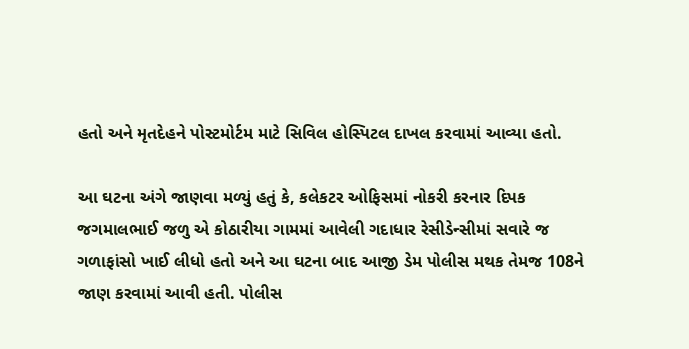હતો અને મૃતદેહને પોસ્ટમોર્ટમ માટે સિવિલ હોસ્પિટલ દાખલ કરવામાં આવ્યા હતો.

આ ઘટના અંગે જાણવા મળ્યું હતું કે, કલેકટર ઓફિસમાં નોકરી કરનાર દિપક જગમાલભાઈ જળુ એ કોઠારીયા ગામમાં આવેલી ગદાધાર રેસીડેન્સીમાં સવારે જ ગળાફાંસો ખાઈ લીધો હતો અને આ ઘટના બાદ આજી ડેમ પોલીસ મથક તેમજ 108ને જાણ કરવામાં આવી હતી. પોલીસ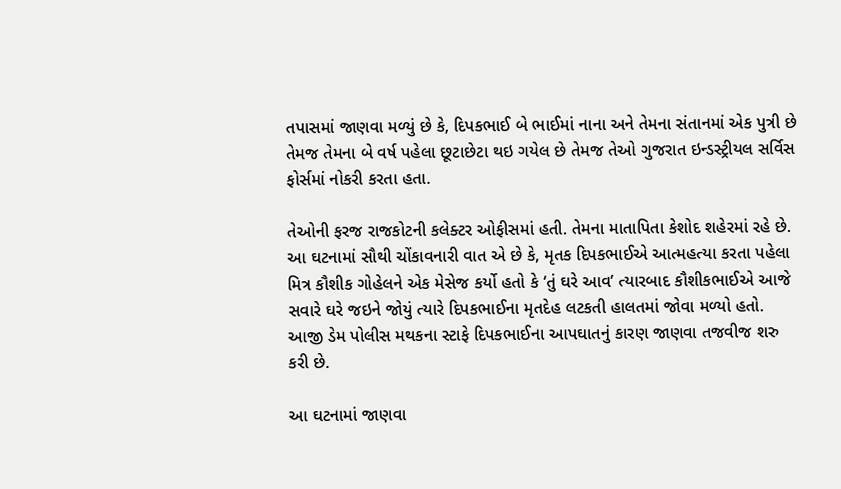તપાસમાં જાણવા મળ્યું છે કે, દિપકભાઈ બે ભાઈમાં નાના અને તેમના સંતાનમાં એક પુત્રી છે તેમજ તેમના બે વર્ષ પહેલા છૂટાછેટા થઇ ગયેલ છે તેમજ તેઓ ગુજરાત ઇન્ડસ્ટ્રીયલ સર્વિસ ફોર્સમાં નોકરી કરતા હતા.

તેઓની ફરજ રાજકોટની કલેક્ટર ઓફીસમાં હતી. તેમના માતાપિતા કેશોદ શહેરમાં રહે છે. આ ઘટનામાં સૌથી ચોંકાવનારી વાત એ છે કે, મૃતક દિપકભાઈએ આત્મહત્યા કરતા પહેલા મિત્ર કૌશીક ગોહેલને એક મેસેજ કર્યો હતો કે ‘તું ઘરે આવ’ ત્યારબાદ કૌશીકભાઈએ આજે સવારે ઘરે જઇને જોયું ત્યારે દિપકભાઈના મૃતદેહ લટકતી હાલતમાં જોવા મળ્યો હતો. આજી ડેમ પોલીસ મથકના સ્ટાફે દિપકભાઈના આપઘાતનું કારણ જાણવા તજવીજ શરુ કરી છે.

આ ઘટનામાં જાણવા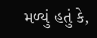મળ્યું હતું કે,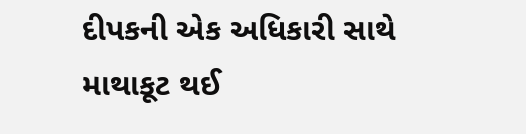દીપકની એક અધિકારી સાથે માથાકૂટ થઈ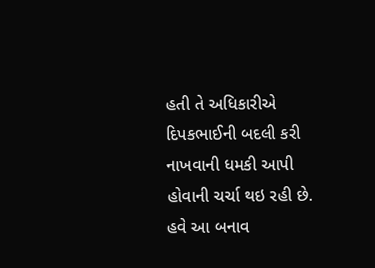હતી તે અધિકારીએ દિપકભાઈની બદલી કરી નાખવાની ધમકી આપી હોવાની ચર્ચા થઇ રહી છે. હવે આ બનાવ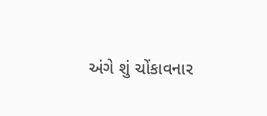અંગે શું ચોંકાવનાર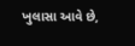ખુલાસા આવે છે,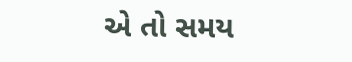એ તો સમય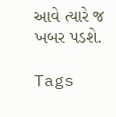આવે ત્યારે જ ખબર પડશે.

Tags